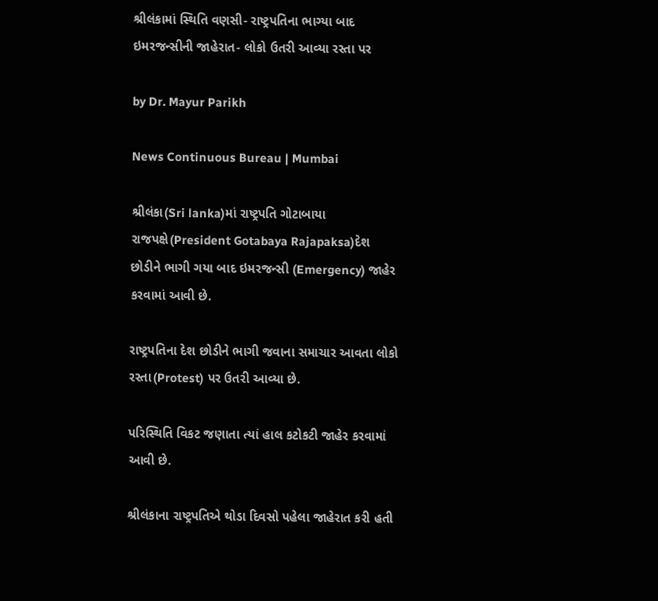શ્રીલંકામાં સ્થિતિ વણસી- રાષ્ટ્રપતિના ભાગ્યા બાદ ઇમરજન્સીની જાહેરાત- લોકો ઉતરી આવ્યા રસ્તા પર

by Dr. Mayur Parikh

News Continuous Bureau | Mumbai

શ્રીલંકા(Sri lanka)માં રાષ્ટ્રપતિ ગોટાબાયા રાજપક્ષે(President Gotabaya Rajapaksa)દેશ છોડીને ભાગી ગયા બાદ ઇમરજન્સી (Emergency) જાહેર કરવામાં આવી છે.

રાષ્ટ્રપતિના દેશ છોડીને ભાગી જવાના સમાચાર આવતા લોકો રસ્તા(Protest) પર ઉતરી આવ્યા છે.

પરિસ્થિતિ વિકટ જણાતા ત્યાં હાલ કટોકટી જાહેર કરવામાં આવી છે.

શ્રીલંકાના રાષ્ટ્રપતિએ થોડા દિવસો પહેલા જાહેરાત કરી હતી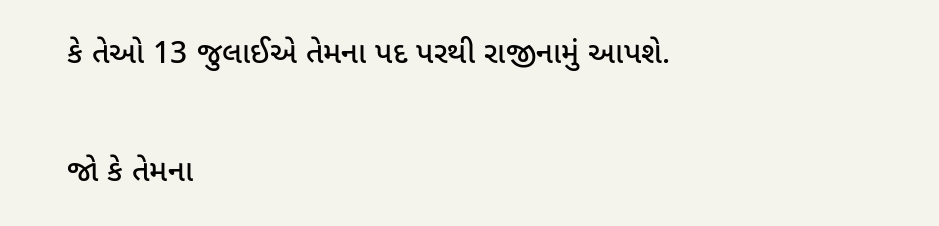કે તેઓ 13 જુલાઈએ તેમના પદ પરથી રાજીનામું આપશે.

જો કે તેમના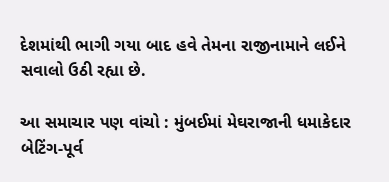દેશમાંથી ભાગી ગયા બાદ હવે તેમના રાજીનામાને લઈને સવાલો ઉઠી રહ્યા છે.

આ સમાચાર પણ વાંચો : મુંબઈમાં મેઘરાજાની ધમાકેદાર બેટિંગ-પૂર્વ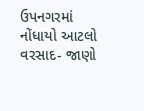ઉપનગરમાં નોંધાયો આટલો વરસાદ- જાણો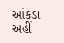આંકડા અહીં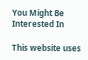You Might Be Interested In

This website uses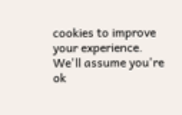cookies to improve your experience. We'll assume you're ok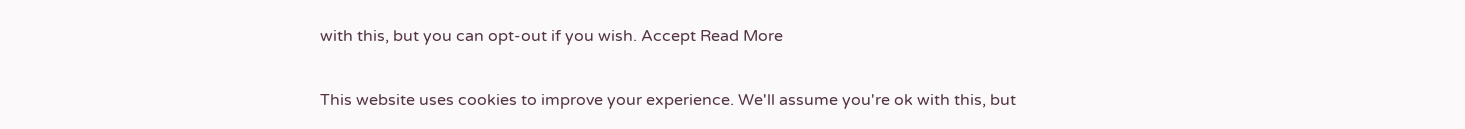with this, but you can opt-out if you wish. Accept Read More

This website uses cookies to improve your experience. We'll assume you're ok with this, but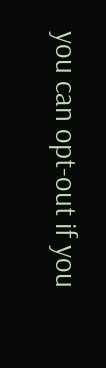you can opt-out if you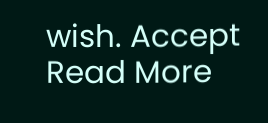wish. Accept Read More